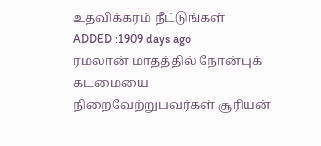உதவிக்கரம் நீட்டுங்கள்
ADDED :1909 days ago
ரமலான் மாதத்தில் நோன்புக் கடமையை நிறைவேற்றுபவர்கள் சூரியன்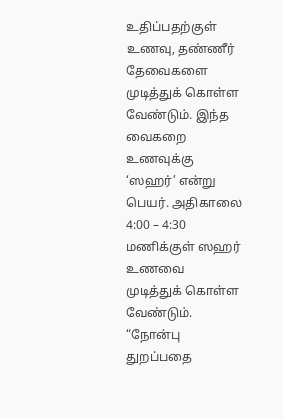உதிப்பதற்குள் உணவு, தண்ணீர் தேவைகளை முடித்துக் கொள்ள வேண்டும். இந்த வைகறை உணவுக்கு ‘ஸஹர்’ என்று பெயர். அதிகாலை 4:00 – 4:30 மணிக்குள் ஸஹர் உணவை முடித்துக் கொள்ள வேண்டும்.
“நோன்பு துறப்பதை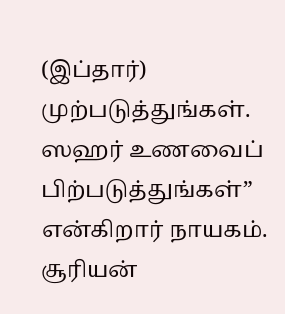(இப்தார்) முற்படுத்துங்கள். ஸஹர் உணவைப் பிற்படுத்துங்கள்” என்கிறார் நாயகம். சூரியன்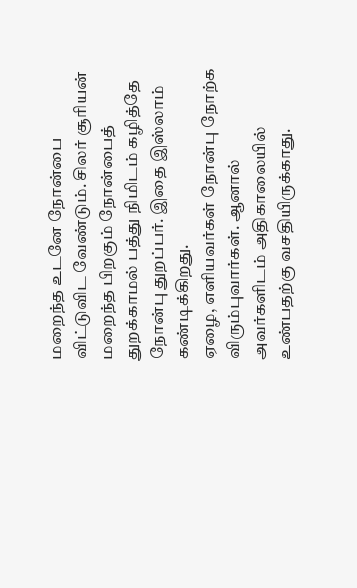மறைந்த உடனே நோன்பை விட்டுவிட வேண்டும். சிலர் சூரியன் மறைந்த பிறகும் நோன்பைத் துறக்காமல் பத்து நிமிடம் கழித்தே நோன்பு துறப்பர். இதை இஸ்லாம் கண்டிக்கிறது.
ஏழை, எளியவர்கள் நோன்பு நோற்க விரும்புவார்கள். ஆனால் அவர்களிடம் அதிகாலையில் உண்பதற்கு வசதியிருக்காது.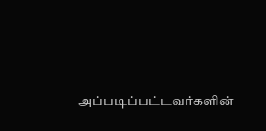அப்படிப்பட்டவர்களின்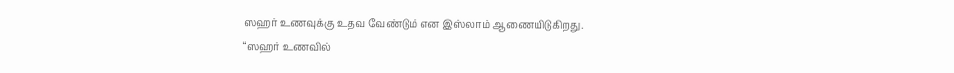ஸஹர் உணவுக்கு உதவ வேண்டும் என இஸ்லாம் ஆணையிடுகிறது.
“ஸஹர் உணவில்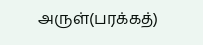அருள்(பரக்கத்)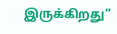இருக்கிறது”